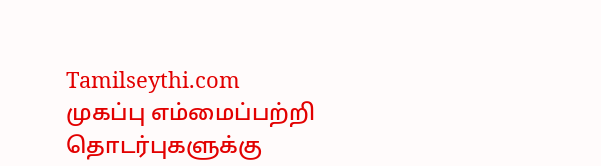Tamilseythi.com
முகப்பு எம்மைப்பற்றி தொடர்புகளுக்கு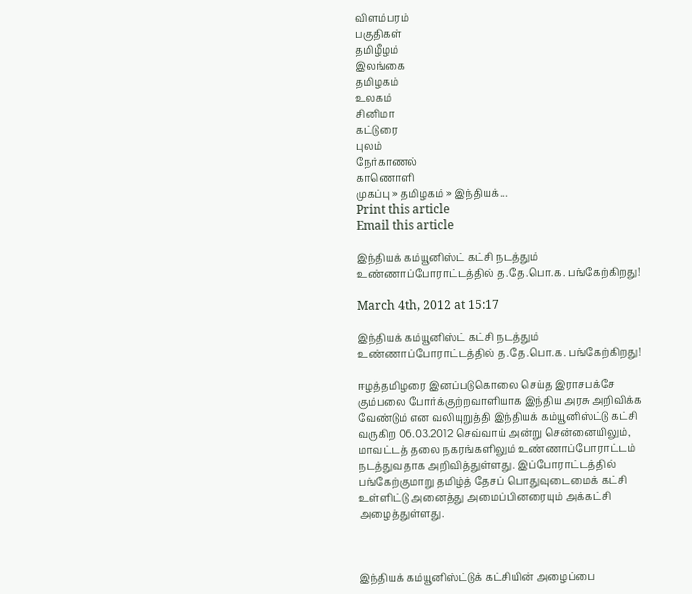விளம்பரம்
பகுதிகள்
தமிழீழம்
இலங்கை
தமிழகம்
உலகம்
சினிமா
கட்டுரை
புலம்
நேர்காணல்
காணொளி
முகப்பு » தமிழகம் » இந்தியக்...
Print this article
Email this article

இந்தியக் கம்யூனிஸ்ட் கட்சி நடத்தும் உண்ணாப்போராட்டத்தில் த.தே.பொ.க. பங்கேற்கிறது!

March 4th, 2012 at 15:17

இந்தியக் கம்யூனிஸ்ட் கட்சி நடத்தும் உண்ணாப்போராட்டத்தில் த.தே.பொ.க. பங்கேற்கிறது!

ஈழத்தமிழரை இனப்படுகொலை செய்த இராசபக்சே கும்பலை போர்க்குற்றவாளியாக இந்திய அரசு அறிவிக்க வேண்டும் என வலியுறுத்தி இந்தியக் கம்யூனிஸ்ட்டு கட்சி வருகிற 06.03.2012 செவ்வாய் அன்று சென்னையிலும், மாவட்டத் தலை நகரங்களிலும் உண்ணாப்போராட்டம் நடத்துவதாக அறிவித்துள்ளது. இப்போராட்டத்தில் பங்கேற்குமாறு தமிழ்த் தேசப் பொதுவுடைமைக் கட்சி உள்ளிட்டு அனைத்து அமைப்பினரையும் அக்கட்சி அழைத்துள்ளது.



இந்தியக் கம்யூனிஸ்ட்டுக் கட்சியின் அழைப்பை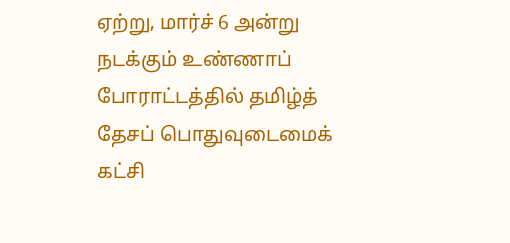ஏற்று, மார்ச் 6 அன்று நடக்கும் உண்ணாப் போராட்டத்தில் தமிழ்த் தேசப் பொதுவுடைமைக் கட்சி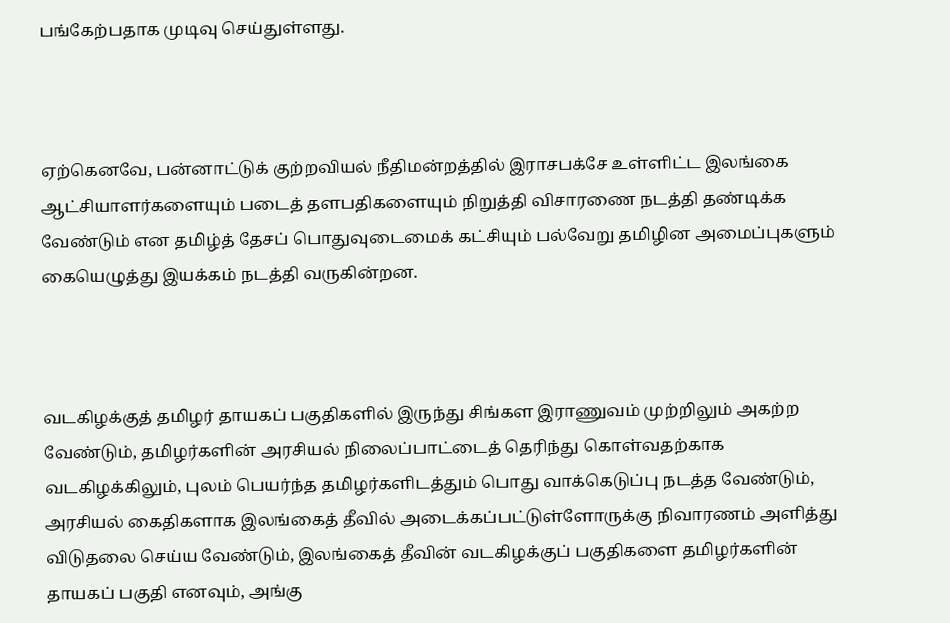பங்கேற்பதாக முடிவு செய்துள்ளது.



ஏற்கெனவே, பன்னாட்டுக் குற்றவியல் நீதிமன்றத்தில் இராசபக்சே உள்ளிட்ட இலங்கை ஆட்சியாளர்களையும் படைத் தளபதிகளையும் நிறுத்தி விசாரணை நடத்தி தண்டிக்க வேண்டும் என தமிழ்த் தேசப் பொதுவுடைமைக் கட்சியும் பல்வேறு தமிழின அமைப்புகளும் கையெழுத்து இயக்கம் நடத்தி வருகின்றன.



வடகிழக்குத் தமிழர் தாயகப் பகுதிகளில் இருந்து சிங்கள இராணுவம் முற்றிலும் அகற்ற வேண்டும், தமிழர்களின் அரசியல் நிலைப்பாட்டைத் தெரிந்து கொள்வதற்காக வடகிழக்கிலும், புலம் பெயர்ந்த தமிழர்களிடத்தும் பொது வாக்கெடுப்பு நடத்த வேண்டும், அரசியல் கைதிகளாக இலங்கைத் தீவில் அடைக்கப்பட்டுள்ளோருக்கு நிவாரணம் அளித்து விடுதலை செய்ய வேண்டும், இலங்கைத் தீவின் வடகிழக்குப் பகுதிகளை தமிழர்களின் தாயகப் பகுதி எனவும், அங்கு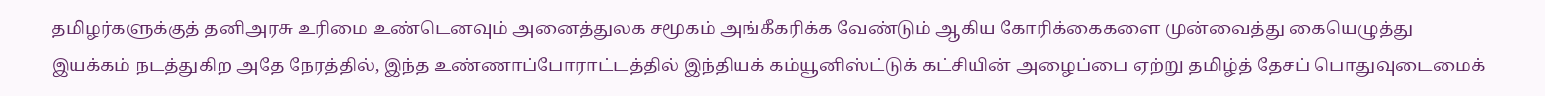தமிழர்களுக்குத் தனிஅரசு உரிமை உண்டெனவும் அனைத்துலக சமூகம் அங்கீகரிக்க வேண்டும் ஆகிய கோரிக்கைகளை முன்வைத்து கையெழுத்து இயக்கம் நடத்துகிற அதே நேரத்தில், இந்த உண்ணாப்போராட்டத்தில் இந்தியக் கம்யூனிஸ்ட்டுக் கட்சியின் அழைப்பை ஏற்று தமிழ்த் தேசப் பொதுவுடைமைக்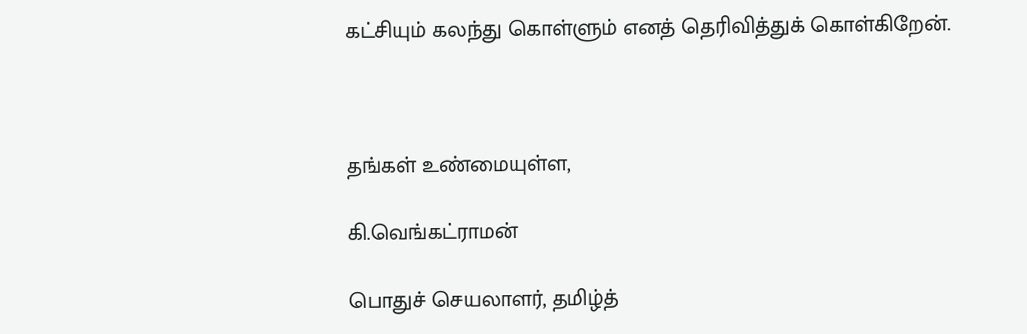கட்சியும் கலந்து கொள்ளும் எனத் தெரிவித்துக் கொள்கிறேன்.



தங்கள் உண்மையுள்ள,

கி.வெங்கட்ராமன்

பொதுச் செயலாளர், தமிழ்த்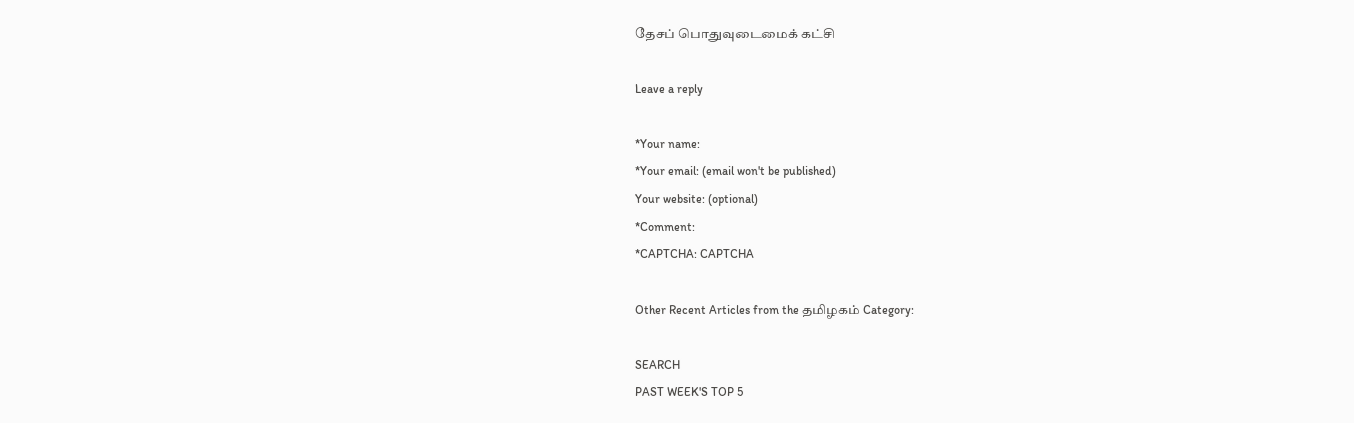தேசப் பொதுவுடைமைக் கட்சி

Leave a reply

*Your name:
*Your email: (email won't be published)
Your website: (optional)
*Comment:
*CAPTCHA: CAPTCHA

Other Recent Articles from the தமிழகம் Category:

SEARCH
PAST WEEK'S TOP 5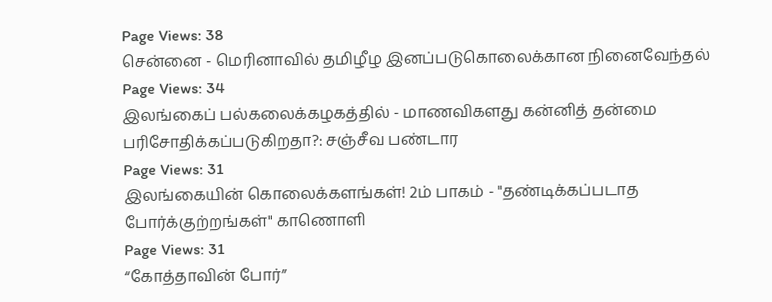Page Views: 38
சென்னை - மெரினாவில் தமிழீழ இனப்படுகொலைக்கான நினைவேந்தல்
Page Views: 34
இலங்கைப் பல்கலைக்கழகத்தில் - மாணவிகளது கன்னித் தன்மை பரிசோதிக்கப்படுகிறதா?: சஞ்சீவ பண்டார
Page Views: 31
இலங்கையின் கொலைக்களங்கள்! 2ம் பாகம் - "தண்டிக்கப்படாத போர்க்குற்றங்கள்" காணொளி
Page Views: 31
“கோத்தாவின் போர்”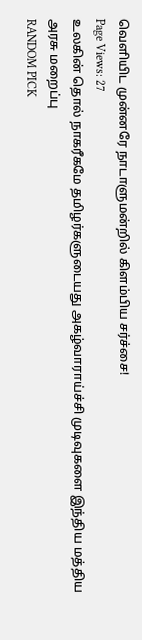வெளியிட முன்னரே நாடாளுமன்றில் கிளம்பிய சர்ச்சை!
Page Views: 27
உலகின் தொல் நாகரீகமே தமிழர்களுடையது அகழ்வாராய்ச்சி முடிவுகளை இந்திய மத்திய அரசு மறைப்பு
RANDOM PICK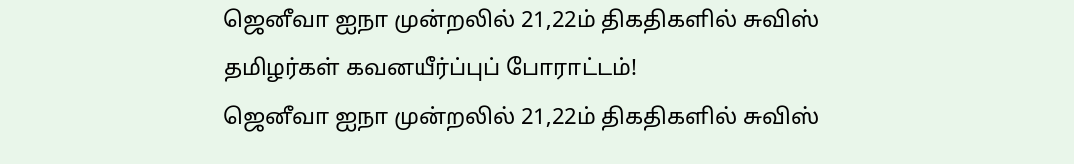ஜெனீவா ஐநா முன்றலில் 21,22ம் திகதிகளில் சுவிஸ் தமிழர்கள் கவனயீர்ப்புப் போராட்டம்!
ஜெனீவா ஐநா முன்றலில் 21,22ம் திகதிகளில் சுவிஸ்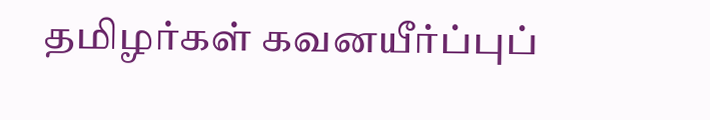தமிழர்கள் கவனயீர்ப்புப்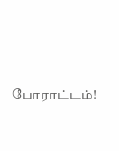போராட்டம்!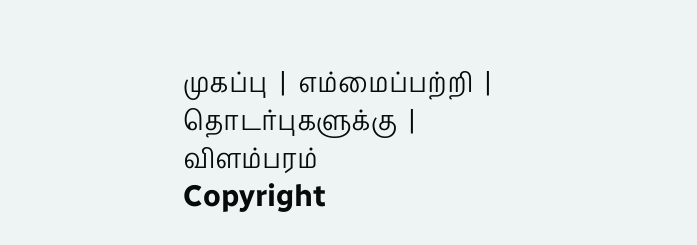முகப்பு  |  எம்மைப்பற்றி  |  தொடர்புகளுக்கு  |  விளம்பரம்
Copyright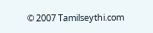© 2007 Tamilseythi.com